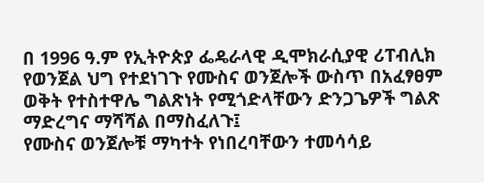በ 1996 ዓ.ም የኢትዮጵያ ፌዴራላዊ ዲሞክራሲያዊ ሪፐብሊክ የወንጀል ህግ የተደነገጉ የሙስና ወንጀሎች ውስጥ በአፈፃፀም ወቅት የተስተዋሌ ግልጽነት የሚጎድላቸውን ድንጋጌዎች ግልጽ ማድረግና ማሻሻል በማስፈለጉ፤
የሙስና ወንጀሎቹ ማካተት የነበረባቸውን ተመሳሳይ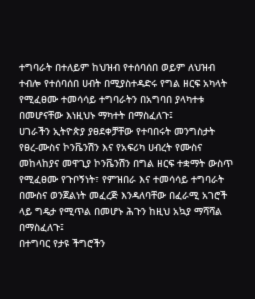ተግባራት በተለይም ከህዝብ የተሰባሰበ ወይም ለህዝብ ተብሎ የተሰባሰበ ሀብት በሚያስተዳድሩ የግል ዘርፍ አካላት የሚፈፀሙ ተመሳሳይ ተግባራትን በአግባበ ያላካተቱ በመሆናቸው እነዚህኑ ማካተት በማስፈለጉ፤
ሀገራችን ኢትዮጵያ ያፀደቀቻቸው የተባበሩት መንግስታት የፀረ-ሙስና ኮንቬንሽን እና የአፍሪካ ሀብረት የሙስና መከላከያና መዋጊያ ኮንቬንሽን በግል ዘርፍ ተቋማት ውስጥ የሚፈፀሙ የጉቦኝነት፣ የምዝበራ እና ተመሳሳይ ተግባራት በሙስና ወንጀልነት መፈረጅ እንዳለባቸው በፈራሚ አገሮች ላይ ግዴታ የሚጥል በመሆኑ ሕጉን ከዚህ አኳያ ማሻሻል በማስፈለጉ፤
በተግባር የታዩ ችግሮችን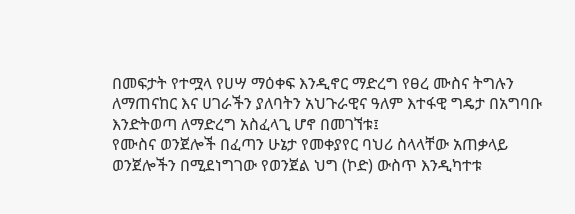በመፍታት የተሟላ የሀሣ ማዕቀፍ እንዲኖር ማድረግ የፀረ ሙስና ትግሉን ለማጠናከር እና ሀገራችን ያለባትን አህጉራዊና ዓለም እተፋዊ ግዴታ በአግባቡ እንድትወጣ ለማድረግ አስፈላጊ ሆኖ በመገኘቱ፤
የሙስና ወንጀሎች በፈጣን ሁኔታ የመቀያየር ባህሪ ስላላቸው አጠቃላይ ወንጀሎችን በሚደነግገው የወንጀል ህግ (ኮድ) ውስጥ እንዲካተቱ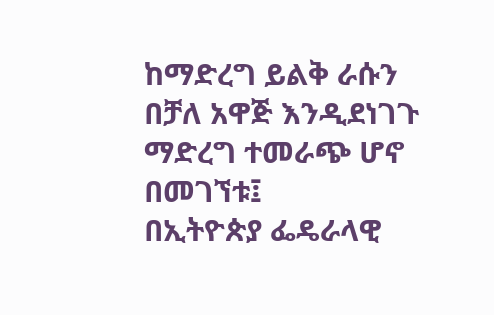ከማድረግ ይልቅ ራሱን በቻለ አዋጅ እንዲደነገጉ ማድረግ ተመራጭ ሆኖ በመገኘቱ፤
በኢትዮጵያ ፌዴራላዊ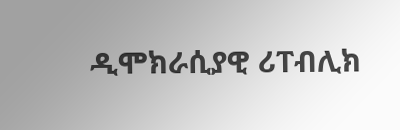ዲሞክራሲያዊ ሪፐብሊክ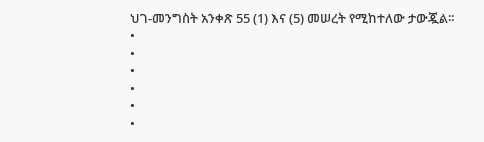ህገ-መንግስት አንቀጽ 55 (1) እና (5) መሠረት የሚከተለው ታውጇል፡፡
•
•
•
•
•
•